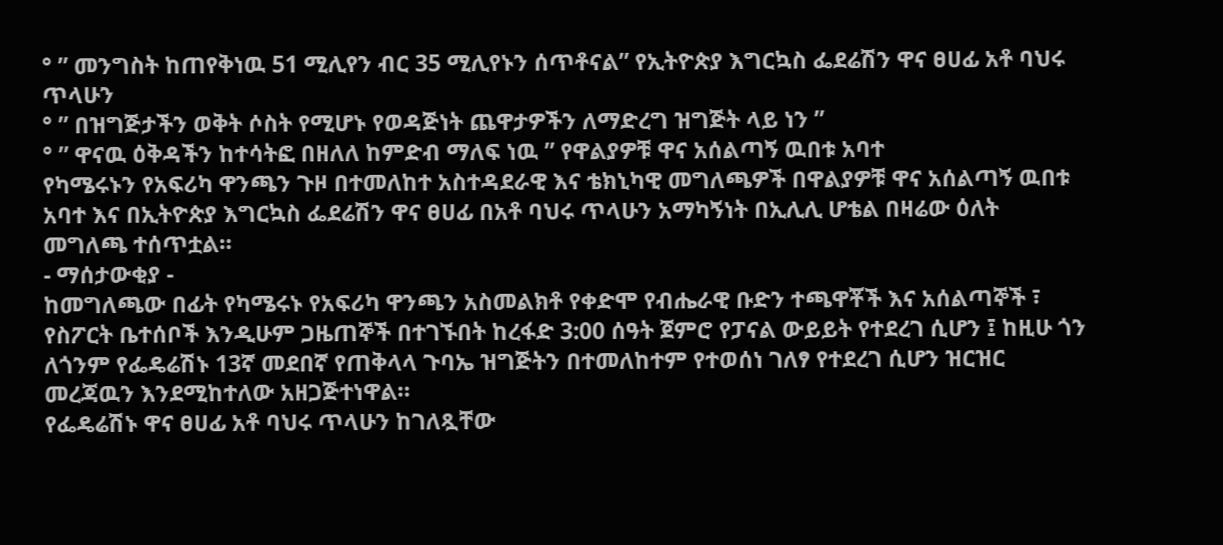° ” መንግስት ከጠየቅነዉ 51 ሚሊየን ብር 35 ሚሊየኑን ሰጥቶናል” የኢትዮጵያ እግርኳስ ፌደሬሽን ዋና ፀሀፊ አቶ ባህሩ ጥላሁን
° ” በዝግጅታችን ወቅት ሶስት የሚሆኑ የወዳጅነት ጨዋታዎችን ለማድረግ ዝግጅት ላይ ነን ”
° ” ዋናዉ ዕቅዳችን ከተሳትፎ በዘለለ ከምድብ ማለፍ ነዉ ” የዋልያዎቹ ዋና አሰልጣኝ ዉበቱ አባተ
የካሜሩኑን የአፍሪካ ዋንጫን ጉዞ በተመለከተ አስተዳደራዊ እና ቴክኒካዊ መግለጫዎች በዋልያዎቹ ዋና አሰልጣኝ ዉበቱ አባተ እና በኢትዮጵያ እግርኳስ ፌደሬሽን ዋና ፀሀፊ በአቶ ባህሩ ጥላሁን አማካኝነት በኢሊሊ ሆቴል በዛሬው ዕለት መግለጫ ተሰጥቷል።
- ማሰታውቂያ -
ከመግለጫው በፊት የካሜሩኑ የአፍሪካ ዋንጫን አስመልክቶ የቀድሞ የብሔራዊ ቡድን ተጫዋቾች እና አሰልጣኞች ፣ የስፖርት ቤተሰቦች እንዲሁም ጋዜጠኞች በተገኙበት ከረፋድ 3:00 ሰዓት ጀምሮ የፓናል ውይይት የተደረገ ሲሆን ፤ ከዚሁ ጎን ለጎንም የፌዴሬሽኑ 13ኛ መደበኛ የጠቅላላ ጉባኤ ዝግጅትን በተመለከተም የተወሰነ ገለፃ የተደረገ ሲሆን ዝርዝር መረጃዉን እንደሚከተለው አዘጋጅተነዋል።
የፌዴሬሽኑ ዋና ፀሀፊ አቶ ባህሩ ጥላሁን ከገለጿቸው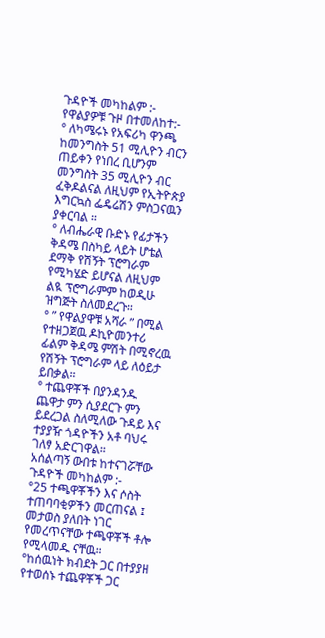ጉዳዮች መካከልም :-
የዋልያዎቹ ጉዞ በተመለከተ:-
° ለካሜሩኑ የአፍሪካ ዋንጫ ከመንግስት 51 ሚሊዮን ብርን ጠይቀን የነበረ ቢሆንም መንግስት 35 ሚሊዮን ብር ፈቅዶልናል ለዚህም የኢትዮጵያ እግርኳስ ፌዴሬሽን ምስጋናዉን ያቀርባል ።
° ለብሔራዊ ቡድኑ የፊታችን ቅዳሜ በስካይ ላይት ሆቴል ደማቅ የሽኝት ፕሮግራም የሚካሄድ ይሆናል ለዚህም ልዪ ፕሮግራምም ከወዲሁ ዝግጅት ስለመደረጉ።
° ” የዋልያዋቹ አሻራ ” በሚል የተዘጋጀዉ ዶኪዮመንተሪ ፊልም ቅዳሜ ምሽት በሚኖረዉ የሽኝት ፕሮግራም ላይ ለዕይታ ይበቃል።
° ተጨዋቾች በያንዳንዱ ጨዋታ ምን ሲያደርጉ ምን ይደረጋል ስለሚለው ጉዳይ እና ተያያዥ ጎዳዮችን አቶ ባህሩ ገለፃ አድርገዋል።
አሰልጣኝ ውበቱ ከተናገሯቸው ጉዳዮች መካከልም :-
°25 ተጫዋቾችን እና ሶስት ተጠባባቂዎችን መርጠናል ፤ መታወስ ያለበት ነገር የመረጥናቸው ተጫዋቾች ቶሎ የሚላመዱ ናቸዉ።
°ከሰዉነት ክብደት ጋር በተያያዘ የተወሰኑ ተጨዋቾች ጋር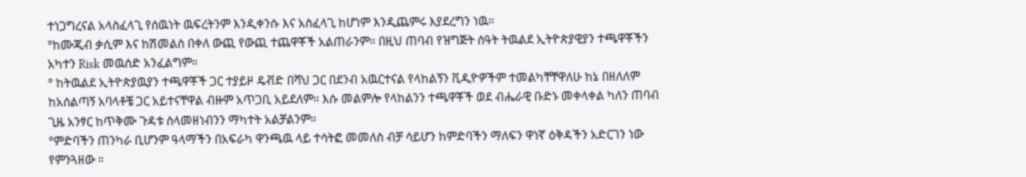ተነጋግረናል አላስፈላጊ የሰዉነት ዉፍረትንም እንዲቀንሱ እና አስፈላጊ ከሆነም እንዲጨምሩ እያደረግን ነዉ።
°ከሙጂብ ቃሲም እና ከሽመልስ በቀለ ውጪ የውጪ ተጨዋቾች አልጠራንም። በዚህ ጠባብ የዝግጅት ሰዓት ትዉልደ ኢትዮጵያዊያን ተጫዋቾችን አካተን Risk መዉሰድ አንፈልግም።
° ከትዉልደ ኢትዮጵያዉያን ተጫዋቾች ጋር ተያይዞ ዴቭድ በሻህ ጋር በደንብ አዉርተናል የላከልኝን ቪዲዮዎችም ተመልካቸቸዋለሁ ከኔ በዘለለም ከአሰልጣኝ አባላቶቼ ጋር አይተናቸዋል ብዙም አጥጋቢ አይደለም። እሱ መልምሎ የላከልንን ተጫዋቾች ወደ ብሔራዊ ቡድኑ መቀላቀል ካለን ጠባብ ጊዜ አንፃር ከጥቅሙ ጉዳቱ ስላመዘነብንን ማካተት አልቻልንም።
°ምድባችን ጠንካራ ቢሆንም ዓላማችን በአፍራካ ዋንጫዉ ላይ ተሳትፎ መመለስ ብቻ ሳይሆን ከምድባችን ማለፍን ዋነኛ ዕቅዳችን አድርገን ነው የምንጓዘው ።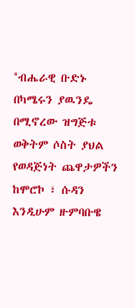°ብሔራዊ ቡድኑ በካሜሩን ያዉንዴ በሚኖረው ዝግጅቱ ወቅትም ሶስት ያህል የወዳጅነት ጨዋታዎችን ከሞሮኮ ፣ ሱዳን እንዲሁም ዙምባቡዌ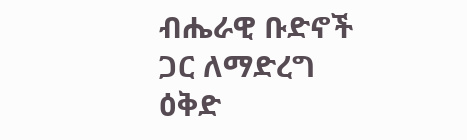ብሔራዊ ቡድኖች ጋር ለማድረግ ዕቅድ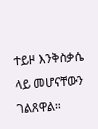ተይዞ እንቅስቃሴ ላይ መሆናቸውን ገልጸዋል።